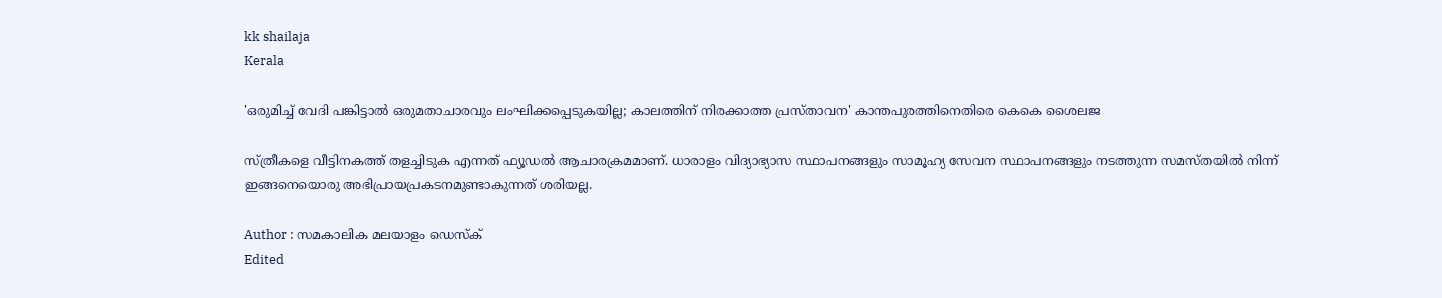kk shailaja
Kerala

'ഒരുമിച്ച് വേദി പങ്കിട്ടാല്‍ ഒരുമതാചാരവും ലംഘിക്കപ്പെടുകയില്ല; കാലത്തിന് നിരക്കാത്ത പ്രസ്താവന' കാന്തപുരത്തിനെതിരെ കെകെ ശൈലജ

സ്ത്രീകളെ വീട്ടിനകത്ത് തളച്ചിടുക എന്നത് ഫ്യൂഡല്‍ ആചാരക്രമമാണ്. ധാരാളം വിദ്യാഭ്യാസ സ്ഥാപനങ്ങളും സാമൂഹ്യ സേവന സ്ഥാപനങ്ങളും നടത്തുന്ന സമസ്തയില്‍ നിന്ന് ഇങ്ങനെയൊരു അഭിപ്രായപ്രകടനമുണ്ടാകുന്നത് ശരിയല്ല.

Author : സമകാലിക മലയാളം ഡെസ്ക്
Edited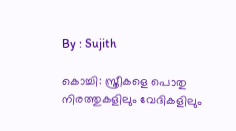By : Sujith

കൊച്ചി: സ്ത്രീകളെ പൊതു നിരത്തുകളിലും വേദികളിലും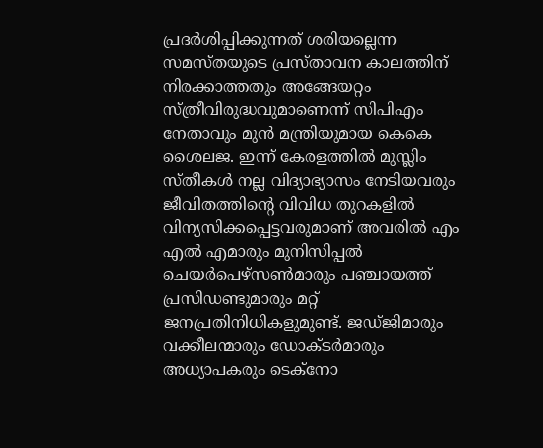പ്രദര്‍ശിപ്പിക്കുന്നത് ശരിയല്ലെന്ന സമസ്തയുടെ പ്രസ്താവന കാലത്തിന് നിരക്കാത്തതും അങ്ങേയറ്റം സ്ത്രീവിരുദ്ധവുമാണെന്ന് സിപിഎം നേതാവും മുന്‍ മന്ത്രിയുമായ കെകെ ശൈലജ. ഇന്ന് കേരളത്തില്‍ മുസ്ലിം സ്തീകള്‍ നല്ല വിദ്യാഭ്യാസം നേടിയവരും ജീവിതത്തിന്റെ വിവിധ തുറകളില്‍ വിന്യസിക്കപ്പെട്ടവരുമാണ് അവരില്‍ എം എല്‍ എമാരും മുനിസിപ്പല്‍ ചെയര്‍പെഴ്‌സണ്‍മാരും പഞ്ചായത്ത് പ്രസിഡണ്ടുമാരും മറ്റ് ജനപ്രതിനിധികളുമുണ്ട്. ജഡ്ജിമാരും വക്കീലന്മാരും ഡോക്ടര്‍മാരും അധ്യാപകരും ടെക്നോ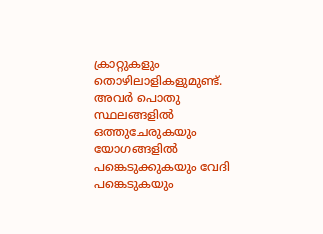ക്രാറ്റുകളും തൊഴിലാളികളുമുണ്ട്. അവര്‍ പൊതു സ്ഥലങ്ങളില്‍ ഒത്തുചേരുകയും യോഗങ്ങളില്‍ പങ്കെടുക്കുകയും വേദി പങ്കെടുകയും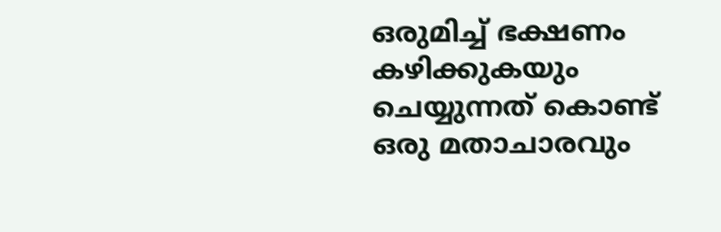ഒരുമിച്ച് ഭക്ഷണം കഴിക്കുകയും ചെയ്യുന്നത് കൊണ്ട് ഒരു മതാചാരവും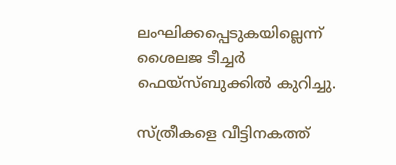ലംഘിക്കപ്പെടുകയില്ലെന്ന് ശൈലജ ടീച്ചര്‍ ഫെയ്‌സ്ബുക്കില്‍ കുറിച്ചു.

സ്ത്രീകളെ വീട്ടിനകത്ത്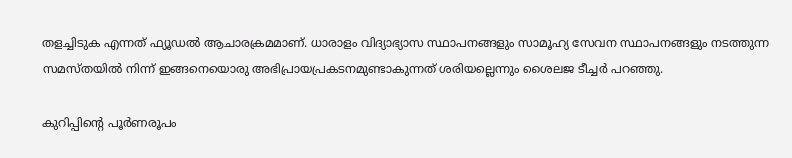തളച്ചിടുക എന്നത് ഫ്യൂഡല്‍ ആചാരക്രമമാണ്. ധാരാളം വിദ്യാഭ്യാസ സ്ഥാപനങ്ങളും സാമൂഹ്യ സേവന സ്ഥാപനങ്ങളും നടത്തുന്ന സമസ്തയില്‍ നിന്ന് ഇങ്ങനെയൊരു അഭിപ്രായപ്രകടനമുണ്ടാകുന്നത് ശരിയല്ലെന്നും ശൈലജ ടീച്ചര്‍ പറഞ്ഞു.

കുറിപ്പിന്റെ പൂര്‍ണരൂപം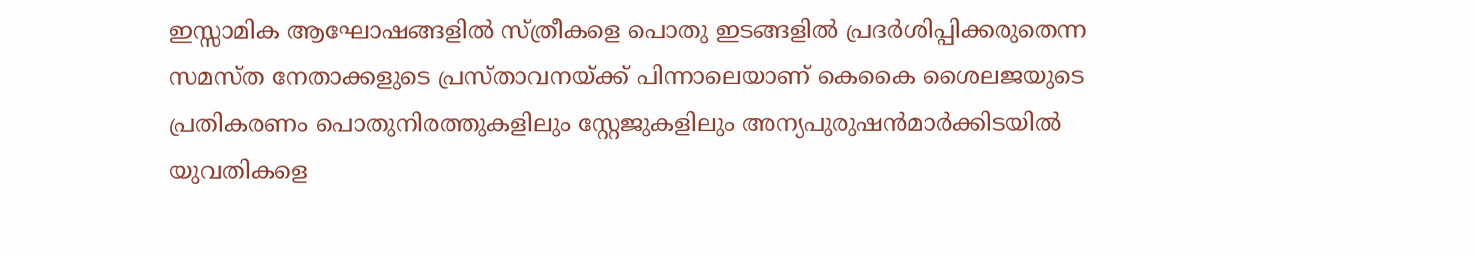ഇസ്സാമിക ആഘോഷങ്ങളില്‍ സ്ത്രീകളെ പൊതു ഇടങ്ങളില്‍ പ്രദര്‍ശിപ്പിക്കരുതെന്ന സമസ്ത നേതാക്കളുടെ പ്രസ്താവനയ്ക്ക് പിന്നാലെയാണ് കെകൈ ശൈലജയുടെ പ്രതികരണം പൊതുനിരത്തുകളിലും സ്റ്റേജുകളിലും അന്യപുരുഷന്‍മാര്‍ക്കിടയില്‍ യുവതികളെ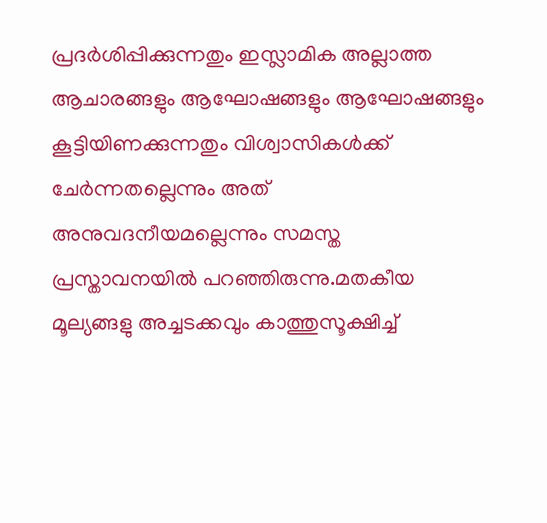പ്രദര്‍ശിപ്പിക്കുന്നതും ഇസ്ലാമിക അല്ലാത്ത ആചാരങ്ങളും ആഘോഷങ്ങളും ആഘോഷങ്ങളും കൂട്ടിയിണക്കുന്നതും വിശ്വാസികള്‍ക്ക് ചേര്‍ന്നതല്ലെന്നും അത് അനുവദനീയമല്ലെന്നും സമസ്ത പ്രസ്താവനയില്‍ പറഞ്ഞിരുന്നു.മതകീയ മൂല്യങ്ങളു അച്ചടക്കവും കാത്തുസൂക്ഷിച്ച്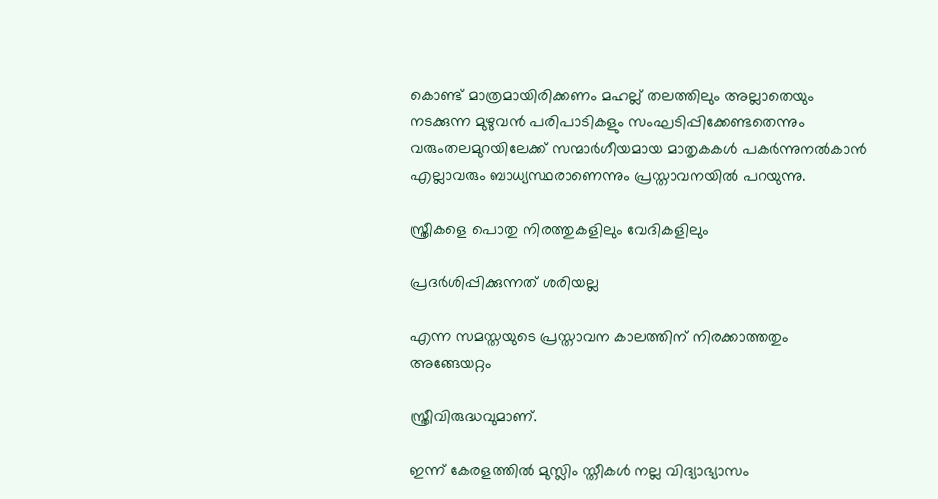കൊണ്ട് മാത്രമായിരിക്കണം മഹല്ല് തലത്തിലും അല്ലാതെയും നടക്കുന്ന മുഴുവന്‍ പരിപാടികളും സംഘടിപ്പിക്കേണ്ടതെന്നും വരുംതലമുറയിലേക്ക് സന്മാര്‍ഗീയമായ മാതൃകകള്‍ പകര്‍ന്നുനല്‍കാന്‍ എല്ലാവരും ബാധ്യസ്ഥരാണെന്നും പ്രസ്താവനയില്‍ പറയുന്നു.

സ്ത്രീകളെ പൊതു നിരത്തുകളിലും വേദികളിലും

പ്രദർശിപ്പിക്കുന്നത് ശരിയല്ല

എന്ന സമസ്തയുടെ പ്രസ്താവന കാലത്തിന് നിരക്കാത്തതും അങ്ങേയറ്റം

സ്ത്രീവിരുദ്ധവുമാണ്.

ഇന്ന് കേരളത്തിൽ മുസ്ലിം സ്തീകൾ നല്ല വിദ്യാഭ്യാസം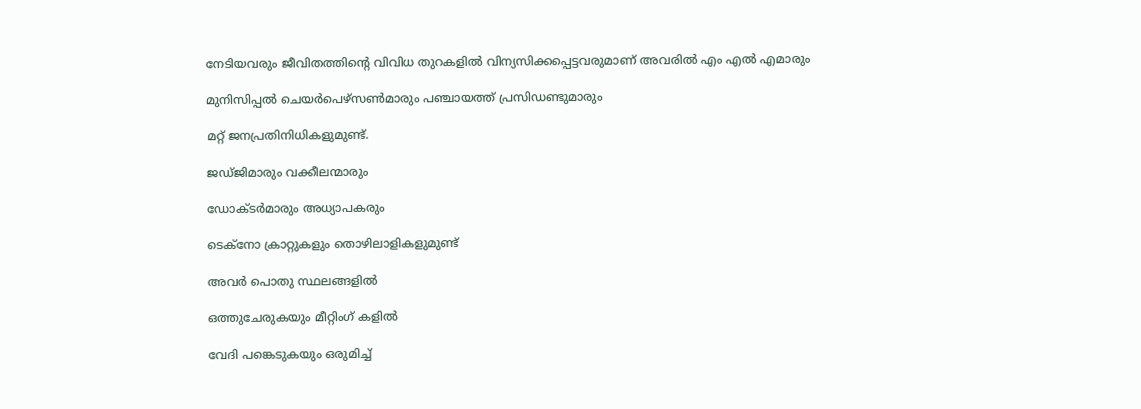നേടിയവരും ജീവിതത്തിൻ്റെ വിവിധ തുറകളിൽ വിന്യസിക്കപ്പെട്ടവരുമാണ് അവരിൽ എം എൽ എമാരും

മുനിസിപ്പൽ ചെയർപെഴ്സൺമാരും പഞ്ചായത്ത് പ്രസിഡണ്ടുമാരും

മറ്റ് ജനപ്രതിനിധികളുമുണ്ട്.

ജഡ്‌ജിമാരും വക്കീലന്മാരും

ഡോക്ടർമാരും അധ്യാപകരും

ടെക്‌നോ ക്രാറ്റുകളും തൊഴിലാളികളുമുണ്ട്

അവർ പൊതു സ്ഥലങ്ങളിൽ

ഒത്തുചേരുകയും മീറ്റിംഗ് കളിൽ

വേദി പങ്കെടുകയും ഒരുമിച്ച്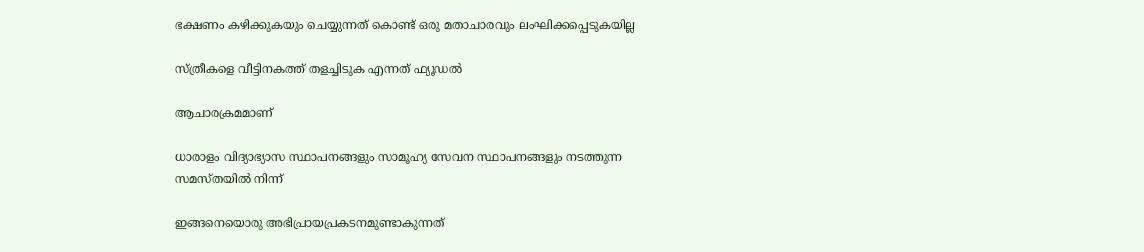ഭക്ഷണം കഴിക്കുകയും ചെയ്യുന്നത് കൊണ്ട് ഒരു മതാചാരവും ലംഘിക്കപ്പെടുകയില്ല

സ്ത്രീകളെ വീട്ടിനകത്ത് തളച്ചിടുക എന്നത് ഫ്യൂഡൽ

ആചാരക്രമമാണ്

ധാരാളം വിദ്യാഭ്യാസ സ്ഥാപനങ്ങളും സാമൂഹ്യ സേവന സ്ഥാപനങ്ങളും നടത്തുന്ന സമസ്തയിൽ നിന്ന്

ഇങ്ങനെയൊരു അഭിപ്രായപ്രകടനമുണ്ടാകുന്നത്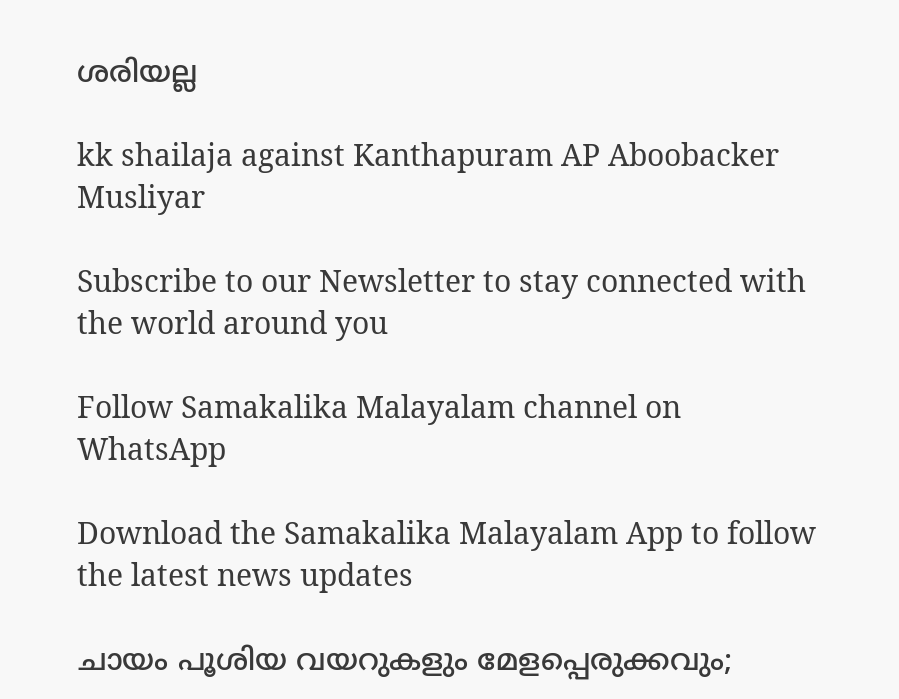ശരിയല്ല

kk shailaja against Kanthapuram AP Aboobacker Musliyar

Subscribe to our Newsletter to stay connected with the world around you

Follow Samakalika Malayalam channel on WhatsApp

Download the Samakalika Malayalam App to follow the latest news updates

ചായം പൂശിയ വയറുകളും മേളപ്പെരുക്കവും;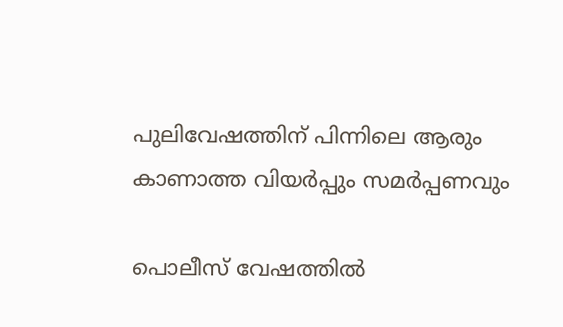പുലിവേഷത്തിന് പിന്നിലെ ആരും കാണാത്ത വിയർപ്പും സമർപ്പണവും

പൊലീസ് വേഷത്തിൽ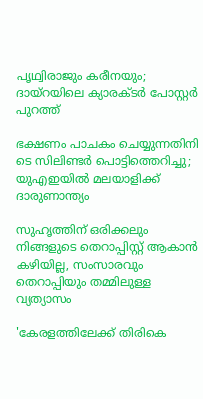പൃഥ്വിരാജും കരീനയും; ദായ്റയിലെ ക്യാരക്ടർ പോസ്റ്റർ പുറത്ത്

ഭക്ഷണം പാചകം ചെയ്യുന്നതിനി ടെ സിലിണ്ടര്‍ പൊട്ടിത്തെറിച്ചു; യുഎഇയില്‍ മലയാളിക്ക് ദാരുണാന്ത്യം

സുഹൃത്തിന് ഒരിക്കലും നിങ്ങളുടെ തെറാപ്പിസ്റ്റ് ആകാൻ കഴിയില്ല, സംസാരവും തെറാപ്പിയും തമ്മിലുള്ള വ്യത്യാസം

'കേരളത്തിലേക്ക് തിരികെ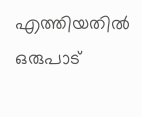എത്തിയതില്‍ ഒരുപാട്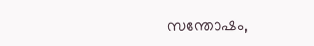സന്തോഷം,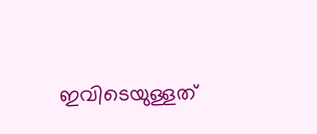ഇവിടെയുള്ളത്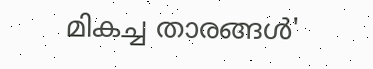മികച്ച താരങ്ങള്‍'